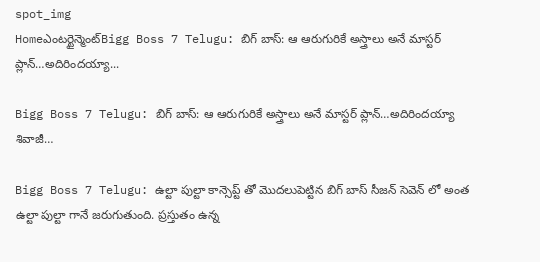spot_img
Homeఎంటర్టైన్మెంట్Bigg Boss 7 Telugu: బిగ్ బాస్: ఆ ఆరుగురికే అస్త్రాలు అనే మాస్టర్ ప్లాన్…అదిరిందయ్యా...

Bigg Boss 7 Telugu: బిగ్ బాస్: ఆ ఆరుగురికే అస్త్రాలు అనే మాస్టర్ ప్లాన్…అదిరిందయ్యా శివాజీ…

Bigg Boss 7 Telugu: ఉల్టా పుల్టా కాన్సెప్ట్ తో మొదలుపెట్టిన బిగ్ బాస్ సీజన్ సెవెన్ లో అంత ఉల్టా పుల్టా గానే జరుగుతుంది. ప్రస్తుతం ఉన్న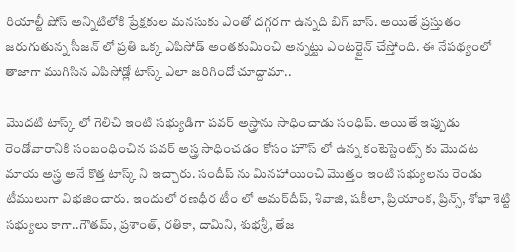రియాల్టీ షోస్ అన్నిటిలోకి ప్రేక్షకుల మనసుకు ఎంతో దగ్గరగా ఉన్నది బిగ్ బాస్. అయితే ప్రస్తుతం జరుగుతున్న సీజన్ లో ప్రతి ఒక్క ఎపిసోడ్ అంతకుమించి అన్నట్టు ఎంటర్టైన్ చేస్తోంది. ఈ నేపథ్యంలో తాజాగా ముగిసిన ఎపిసోడ్లో టాస్క్ ఎలా జరిగిందో చూద్దామా..

మొదటి టాస్క్ లో గెలిచి ఇంటి సభ్యుడిగా పవర్ అస్త్రాను సాధించాడు సంధిప్. అయితే ఇప్పుడు రెండోవారానికి సంబంధించిన పవర్ అస్త్ర సాధించడం కోసం హౌస్ లో ఉన్న కంటెస్టెంట్స్ కు మొదట మాయ అస్త్ర అనే కొత్త టాస్క్ ని ఇచ్చారు. సందీప్ ను మినహాయించి మొత్తం ఇంటి సభ్యులను రెండు టీములుగా విభజించారు. ఇందులో రణధీర టీం లో అమర్‌దీప్, శివాజి, షకీలా, ప్రియాంక, ప్రిన్స్, శోభా శెట్టి సభ్యులు కాగా..గౌతమ్, ప్రశాంత్, రతికా, దామిని, శుభశ్రీ, తేజ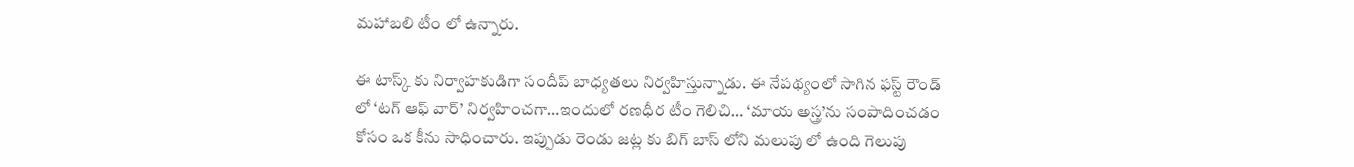మహాబలి టీం లో ఉన్నారు.

ఈ టాస్క్ కు నిర్వాహకుడిగా సందీప్ బాధ్యతలు నిర్వహిస్తున్నాడు. ఈ నేపథ్యంలో సాగిన ఫస్ట్ రౌండ్ లో ‘టగ్ ఆఫ్ వార్’ నిర్వహించగా…ఇందులో రణధీర టీం గెలిచి… ‘మాయ అస్త్ర’ను సంపాదించడం కోసం ఒక కీను సాధించారు. ఇప్పుడు రెండు జట్ల కు బిగ్ బాస్ లోని మలుపు లో ఉంది గెలుపు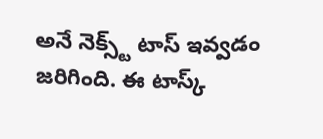అనే నెక్స్ట్ టాస్ ఇవ్వడం జరిగింది. ఈ టాస్క్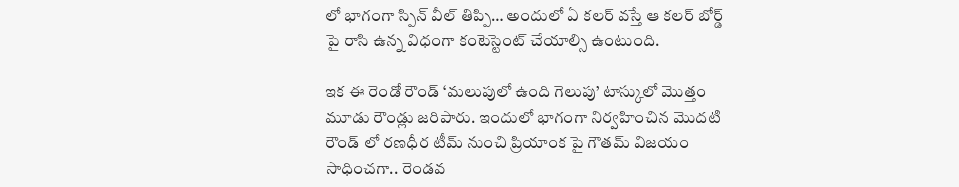లో భాగంగా స్పిన్ వీల్ తిప్పి… అందులో ఏ కలర్ వస్తే ఆ కలర్ బోర్డ్ పై రాసి ఉన్న విధంగా కంటెస్టెంట్ చేయాల్సి ఉంటుంది.

ఇక ఈ రెండో రౌండ్ ‘మలుపులో ఉంది గెలుపు’ టాస్కులో మొత్తం మూడు రౌండ్లు జరిపారు. ఇందులో భాగంగా నిర్వహించిన మొదటి రౌండ్ లో రణధీర టీమ్ నుంచి ప్రియాంక పై గౌతమ్ విజయం సాధించగా.. రెండవ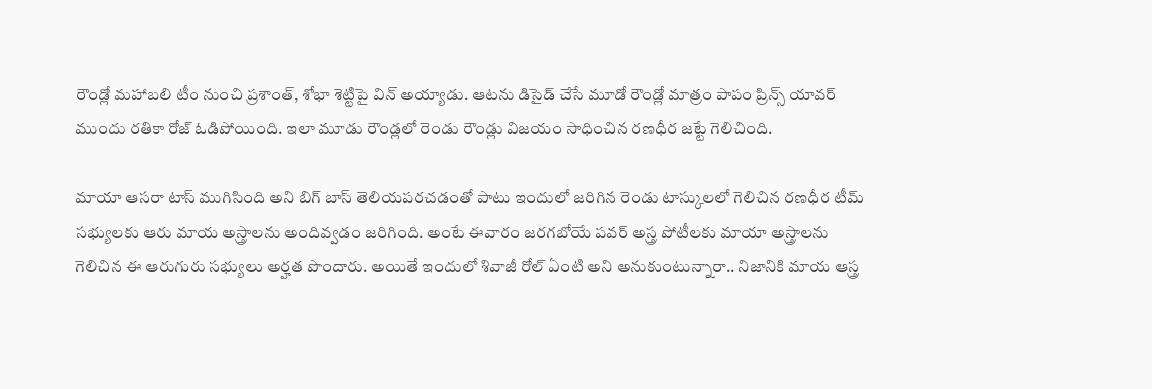రౌండ్లో మహాబలి టీం నుంచి ప్రశాంత్, శోభా శెట్టిపై విన్ అయ్యాడు. ఆటను డిసైడ్ చేసే మూడో రౌండ్లో మాత్రం పాపం ప్రిన్స్ యావర్ ముందు రతికా రోజ్ ఓడిపోయింది. ఇలా మూడు రౌండ్లలో రెండు రౌండ్లు విజయం సాధించిన రణధీర జట్టే గెలిచింది.

మాయా ఆసరా టాస్ ముగిసింది అని బిగ్ బాస్ తెలియపరచడంతో పాటు ఇందులో జరిగిన రెండు టాస్కులలో గెలిచిన రణధీర టీమ్ సభ్యులకు ఆరు మాయ అస్త్రాలను అందివ్వడం జరిగింది. అంటే ఈవారం జరగబోయే పవర్ అస్త్ర పోటీలకు మాయా అస్త్రాలను గెలిచిన ఈ ఆరుగురు సభ్యులు అర్హత పొందారు. అయితే ఇందులో శివాజీ రోల్ ఏంటి అని అనుకుంటున్నారా.. నిజానికి మాయ ఆస్త్ర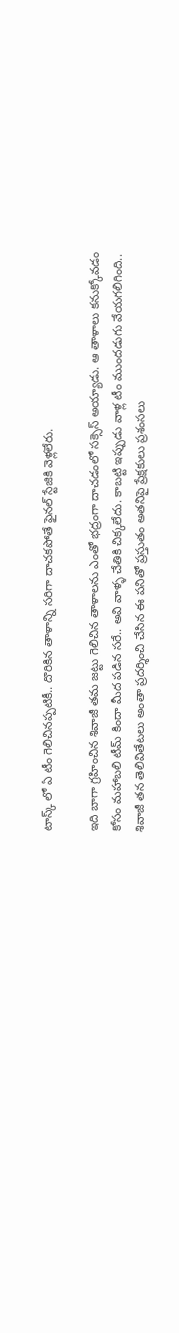టాస్క్ లో ఏ టీం గెలిచినప్పటికీ.. దొరికిన తాళాన్ని సరిగా దాచకపోతే ఫైనల్ స్టేజికి వెళ్లలేరు.

ఇది బాగా గ్రహించిన శివాజీ తమ జట్టు గెలిచిన తాళాలను ఎంతో భద్రంగా దాచడంలో సక్సెస్ అయ్యాడు. ఆ తాళాలు కనుక్కోవడం కోసం మహాబలి టీమ్ కిందా మీద పడిన సరే.. అవి వాళ్ళ చేతికి చిక్కలేదు. కాబట్టి ఇప్పుడు వాళ్ల టీం ముందడుగు వేయగలిగింది.. శివాజీ తన తెలివితేటలు అంతా ప్రదర్శించి చేసిన ఈ పనితో ప్రస్తుతం అతనిపై ప్రేక్షకులు ప్రశంసలు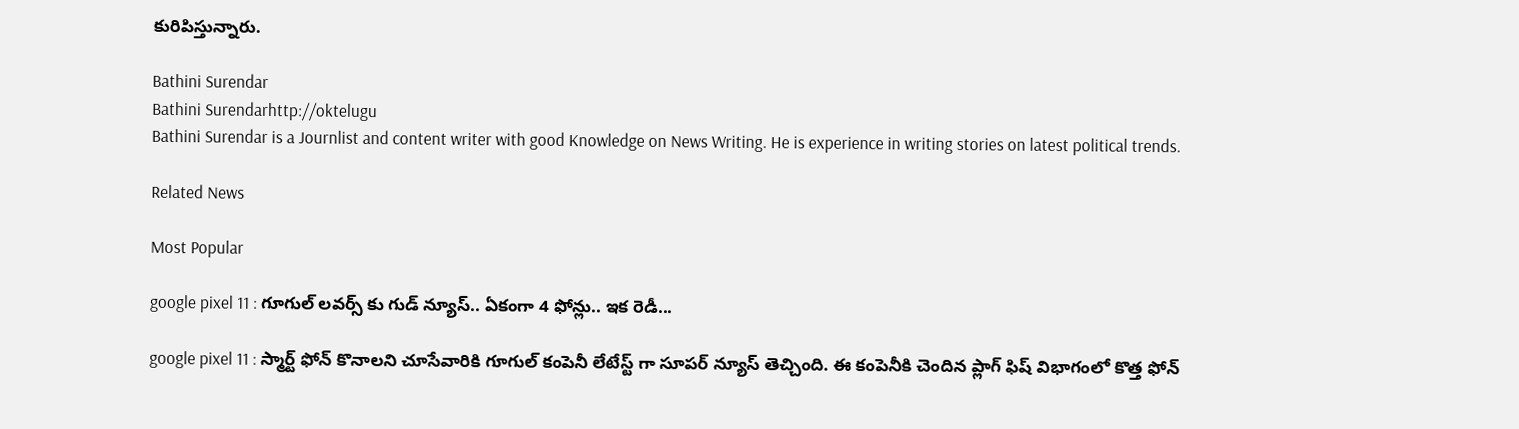కురిపిస్తున్నారు.

Bathini Surendar
Bathini Surendarhttp://oktelugu
Bathini Surendar is a Journlist and content writer with good Knowledge on News Writing. He is experience in writing stories on latest political trends.

Related News

Most Popular

google pixel 11 : గూగుల్ లవర్స్ కు గుడ్ న్యూస్.. ఏకంగా 4 ఫోన్లు.. ఇక రెడీ...

google pixel 11 : స్మార్ట్ ఫోన్ కొనాలని చూసేవారికి గూగుల్ కంపెనీ లేటేస్ట్ గా సూపర్ న్యూస్ తెచ్చింది. ఈ కంపెనీకి చెందిన ప్లాగ్ ఫిష్ విభాగంలో కొత్త ఫోన్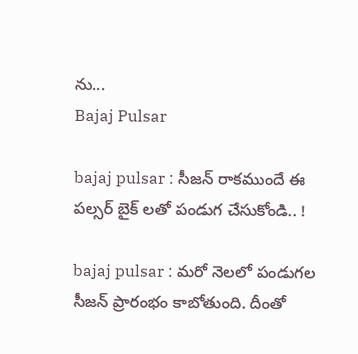ను...
Bajaj Pulsar

bajaj pulsar : సీజన్ రాకముందే ఈ పల్సర్ బైక్ లతో పండుగ చేసుకోండి.. !

bajaj pulsar : మరో నెలలో పండుగల సీజన్ ప్రారంభం కాబోతుంది. దీంతో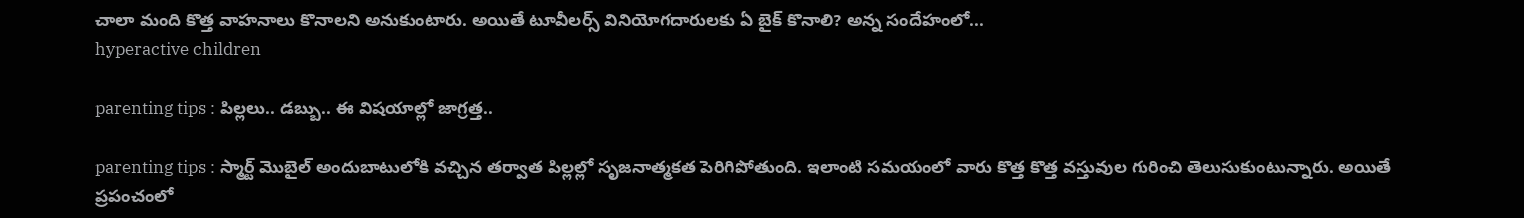చాలా మంది కొత్త వాహనాలు కొనాలని అనుకుంటారు. అయితే టూవీలర్స్ వినియోగదారులకు ఏ బైక్ కొనాలి? అన్న సందేహంలో...
hyperactive children

parenting tips : పిల్లలు.. డబ్బు.. ఈ విషయాల్లో జాగ్రత్త..

parenting tips : స్మార్ట్ మొబైల్ అందుబాటులోకి వచ్చిన తర్వాత పిల్లల్లో సృజనాత్మకత పెరిగిపోతుంది. ఇలాంటి సమయంలో వారు కొత్త కొత్త వస్తువుల గురించి తెలుసుకుంటున్నారు. అయితే ప్రపంచంలో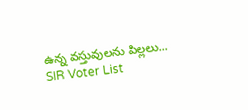ఉన్న వస్తువులను పిల్లలు...
SIR Voter List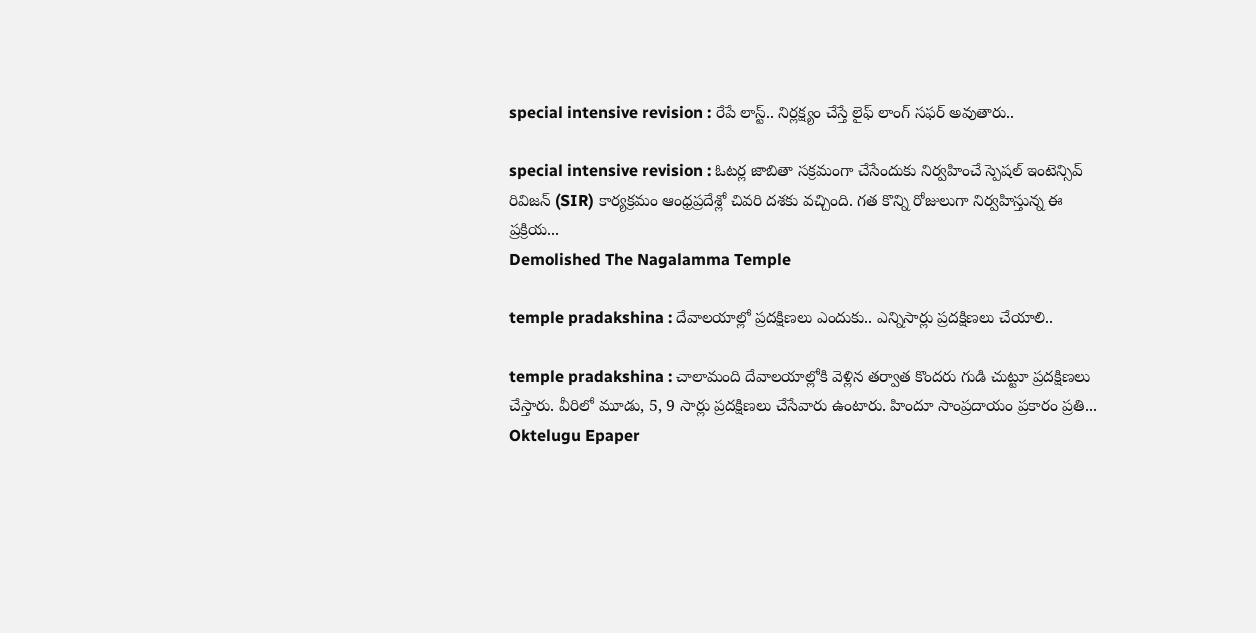special intensive revision : రేపే లాస్ట్.. నిర్లక్ష్యం చేస్తే లైఫ్ లాంగ్ సఫర్ అవుతారు..

special intensive revision : ఓటర్ల జాబితా సక్రమంగా చేసేందుకు నిర్వహించే స్పెషల్ ఇంటెన్సివ్ రివిజన్ (SIR) కార్యక్రమం ఆంధ్రప్రదేశ్లో చివరి దశకు వచ్చింది. గత కొన్ని రోజులుగా నిర్వహిస్తున్న ఈ ప్రక్రియ...
Demolished The Nagalamma Temple

temple pradakshina : దేవాలయాల్లో ప్రదక్షిణలు ఎందుకు.. ఎన్నిసార్లు ప్రదక్షిణలు చేయాలి..

temple pradakshina : చాలామంది దేవాలయాల్లోకి వెళ్లిన తర్వాత కొందరు గుడి చుట్టూ ప్రదక్షిణలు చేస్తారు. వీరిలో మూడు, 5, 9 సార్లు ప్రదక్షిణలు చేసేవారు ఉంటారు. హిందూ సాంప్రదాయం ప్రకారం ప్రతి...
Oktelugu Epaper